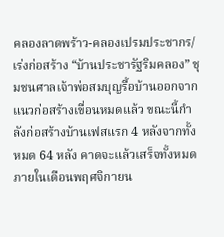คลองลาดพร้าว-คลองเปรมประชากร/ เร่งก่อสร้าง “บ้านประชารัฐริมคลอง” ชุมชนศาลเจ้าพ่อสมบุญรื้อบ้านออกจากแนวก่อสร้างเขื่อนหมดแล้ว ขณะนี้กำลังก่อสร้างบ้านเฟสแรก 4 หลังจากทั้งหมด 64 หลัง คาดจะแล้วเสร็จทั้งหมดภายในเดือนพฤศจิกายน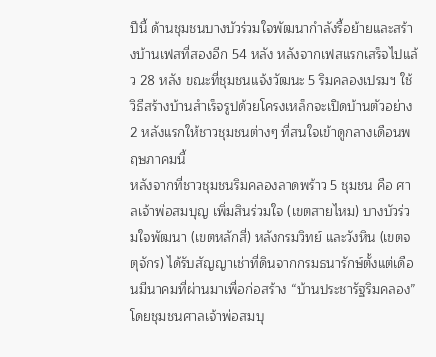ปีนี้ ด้านชุมชนบางบัวร่วมใจพัฒนากำลังรื้อย้ายและสร้างบ้านเฟสที่สองอีก 54 หลัง หลังจากเฟสแรกเสร็จไปแล้ว 28 หลัง ขณะที่ชุมชนแจ้งวัฒนะ 5 ริมคลองเปรมฯ ใช้วิธีสร้างบ้านสำเร็จรูปด้วยโครงเหล็กจะเปิดบ้านตัวอย่าง 2 หลังแรกให้ชาวชุมชนต่างๆ ที่สนใจเข้าดูกลางเดือนพฤษภาคมนี้
หลังจากที่ชาวชุมชนริมคลองลาดพร้าว 5 ชุมชน คือ ศาลเจ้าพ่อสมบุญ เพิ่มสินร่วมใจ (เขตสายไหม) บางบัวร่วมใจพัฒนา (เขตหลักสี่) หลังกรมวิทย์ และวังหิน (เขตจตุจักร) ได้รับสัญญาเช่าที่ดินจากกรมธนารักษ์ตั้งแต่เดือนมีนาคมที่ผ่านมาเพื่อก่อสร้าง “บ้านประชารัฐริมคลอง” โดยชุมชนศาลเจ้าพ่อสมบุ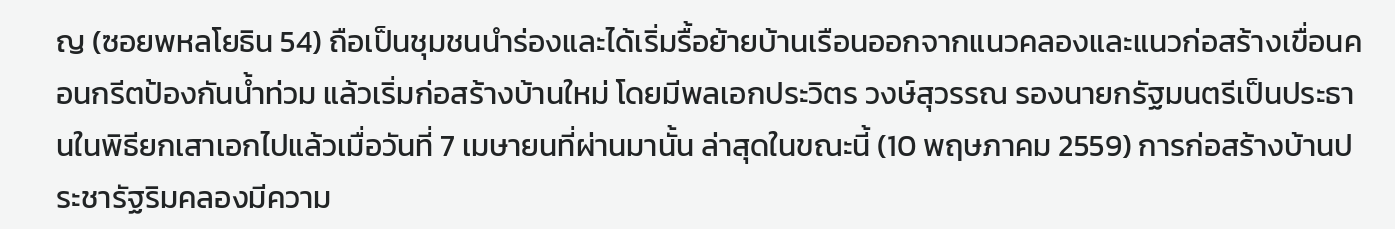ญ (ซอยพหลโยธิน 54) ถือเป็นชุมชนนำร่องและได้เริ่มรื้อย้ายบ้านเรือนออกจากแนวคลองและแนวก่อสร้างเขื่อนคอนกรีตป้องกันน้ำท่วม แล้วเริ่มก่อสร้างบ้านใหม่ โดยมีพลเอกประวิตร วงษ์สุวรรณ รองนายกรัฐมนตรีเป็นประธานในพิธียกเสาเอกไปแล้วเมื่อวันที่ 7 เมษายนที่ผ่านมานั้น ล่าสุดในขณะนี้ (10 พฤษภาคม 2559) การก่อสร้างบ้านประชารัฐริมคลองมีความ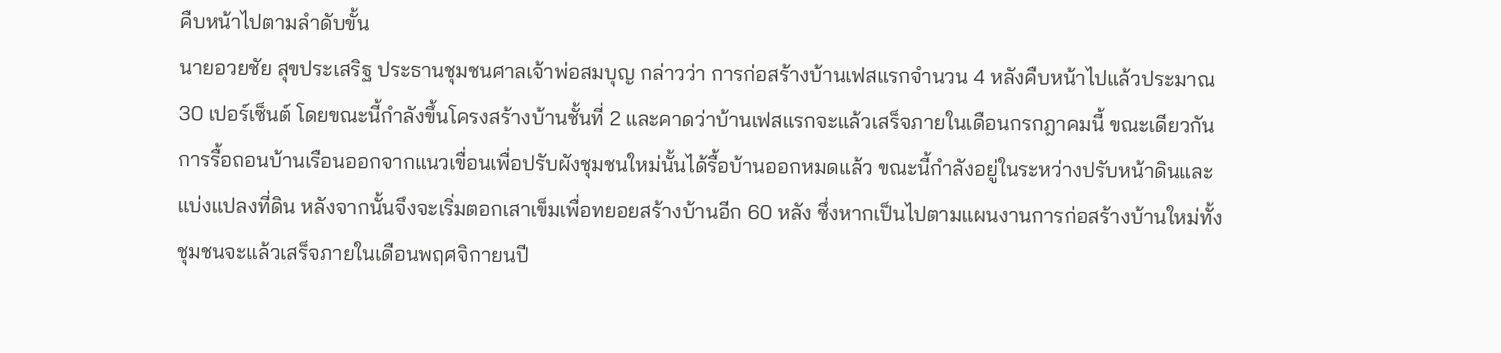คืบหน้าไปตามลำดับขั้น
นายอวยชัย สุขประเสริฐ ประธานชุมชนศาลเจ้าพ่อสมบุญ กล่าวว่า การก่อสร้างบ้านเฟสแรกจำนวน 4 หลังคืบหน้าไปแล้วประมาณ 30 เปอร์เซ็นต์ โดยขณะนี้กำลังขึ้นโครงสร้างบ้านชั้นที่ 2 และคาดว่าบ้านเฟสแรกจะแล้วเสร็จภายในเดือนกรกฎาคมนี้ ขณะเดียวกันการรื้อถอนบ้านเรือนออกจากแนวเขื่อนเพื่อปรับผังชุมชนใหม่นั้นได้รื้อบ้านออกหมดแล้ว ขณะนี้กำลังอยู่ในระหว่างปรับหน้าดินและแบ่งแปลงที่ดิน หลังจากนั้นจึงจะเริ่มตอกเสาเข็มเพื่อทยอยสร้างบ้านอีก 60 หลัง ซึ่งหากเป็นไปตามแผนงานการก่อสร้างบ้านใหม่ทั้งชุมชนจะแล้วเสร็จภายในเดือนพฤศจิกายนปี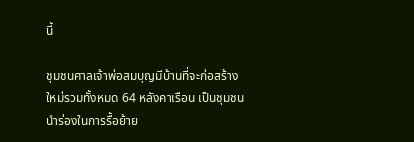นี้

ชุมชนศาลเจ้าพ่อสมบุญมีบ้านที่จะก่อสร้างใหม่รวมทั้งหมด 64 หลังคาเรือน เป็นชุมชนนำร่องในการรื้อย้าย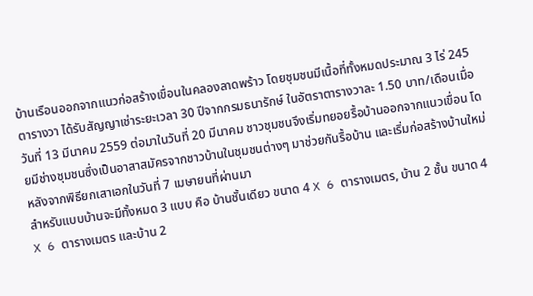บ้านเรือนออกจากแนวก่อสร้างเขื่อนในคลองลาดพร้าว โดยชุมชนมีเนื้อที่ทั้งหมดประมาณ 3 ไร่ 245 ตารางวา ได้รับสัญญาเช่าระยะเวลา 30 ปีจากกรมธนารักษ์ ในอัตราตารางวาละ 1.50 บาท/เดือนเมื่อวันที่ 13 มีนาคม 2559 ต่อมาในวันที่ 20 มีนาคม ชาวชุมชนจึงเริ่มทยอยรื้อบ้านออกจากแนวเขื่อน โดยมีช่างชุมชนซึ่งเป็นอาสาสมัครจากชาวบ้านในชุมชนต่างๆ มาช่วยกันรื้อบ้าน และเริ่มก่อสร้างบ้านใหม่หลังจากพิธียกเสาเอกในวันที่ 7 เมษายนที่ผ่านมา
สำหรับแบบบ้านจะมีทั้งหมด 3 แบบ คือ บ้านชั้นเดียว ขนาด 4 X 6 ตารางเมตร, บ้าน 2 ชั้น ขนาด 4 X 6 ตารางเมตร และบ้าน 2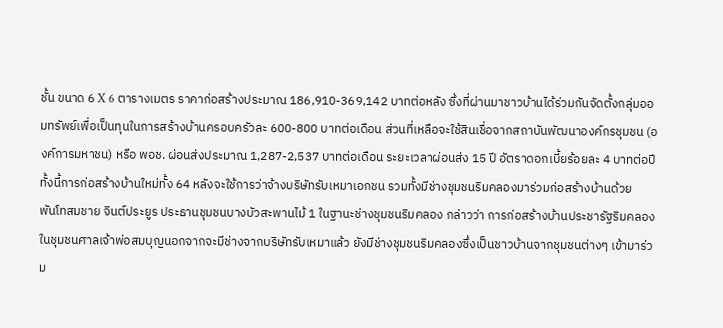ชั้น ขนาด 6 X 6 ตารางเมตร ราคาก่อสร้างประมาณ 186,910-369,142 บาทต่อหลัง ซึ่งที่ผ่านมาชาวบ้านได้ร่วมกันจัดตั้งกลุ่มออมทรัพย์เพื่อเป็นทุนในการสร้างบ้านครอบครัวละ 600-800 บาทต่อเดือน ส่วนที่เหลือจะใช้สินเชื่อจากสถาบันพัฒนาองค์กรชุมชน (องค์การมหาชน) หรือ พอช. ผ่อนส่งประมาณ 1,287-2,537 บาทต่อเดือน ระยะเวลาผ่อนส่ง 15 ปี อัตราดอกเบี้ยร้อยละ 4 บาทต่อปี ทั้งนี้การก่อสร้างบ้านใหม่ทั้ง 64 หลังจะใช้การว่าจ้างบริษัทรับเหมาเอกชน รวมทั้งมีช่างชุมชนริมคลองมาร่วมก่อสร้างบ้านด้วย
พันโทสมชาย จินต์ประยูร ประธานชุมชนบางบัวสะพานไม้ 1 ในฐานะช่างชุมชนริมคลอง กล่าวว่า การก่อสร้างบ้านประชารัฐริมคลองในชุมชนศาลเจ้าพ่อสมบุญนอกจากจะมีช่างจากบริษัทรับเหมาแล้ว ยังมีช่างชุมชนริมคลองซึ่งเป็นชาวบ้านจากชุมชนต่างๆ เข้ามาร่วม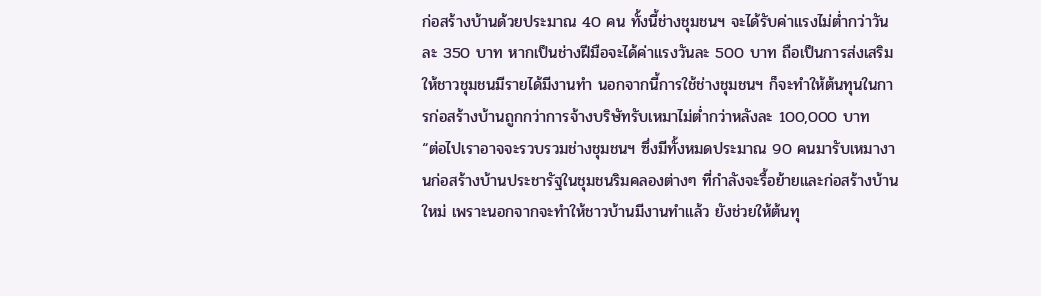ก่อสร้างบ้านด้วยประมาณ 40 คน ทั้งนี้ช่างชุมชนฯ จะได้รับค่าแรงไม่ต่ำกว่าวันละ 350 บาท หากเป็นช่างฝีมือจะได้ค่าแรงวันละ 500 บาท ถือเป็นการส่งเสริมให้ชาวชุมชนมีรายได้มีงานทำ นอกจากนี้การใช้ช่างชุมชนฯ ก็จะทำให้ต้นทุนในการก่อสร้างบ้านถูกกว่าการจ้างบริษัทรับเหมาไม่ต่ำกว่าหลังละ 100,000 บาท
“ต่อไปเราอาจจะรวบรวมช่างชุมชนฯ ซึ่งมีทั้งหมดประมาณ 90 คนมารับเหมางานก่อสร้างบ้านประชารัฐในชุมชนริมคลองต่างๆ ที่กำลังจะรื้อย้ายและก่อสร้างบ้านใหม่ เพราะนอกจากจะทำให้ชาวบ้านมีงานทำแล้ว ยังช่วยให้ต้นทุ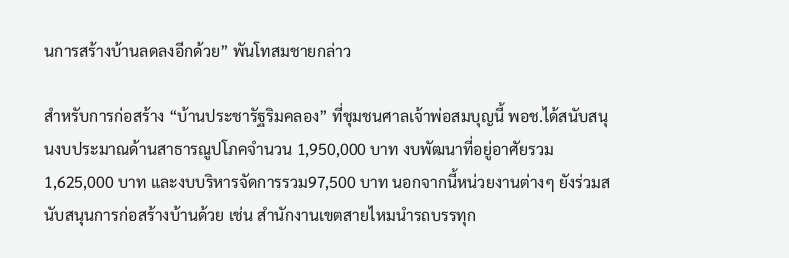นการสร้างบ้านลดลงอีกด้วย” พันโทสมชายกล่าว

สำหรับการก่อสร้าง “บ้านประชารัฐริมคลอง” ที่ชุมชนศาลเจ้าพ่อสมบุญนี้ พอช.ได้สนับสนุนงบประมาณด้านสาธารณูปโภคจำนวน 1,950,000 บาท งบพัฒนาที่อยู่อาศัยรวม 1,625,000 บาท และงบบริหารจัดการรวม97,500 บาท นอกจากนี้หน่วยงานต่างๆ ยังร่วมสนับสนุนการก่อสร้างบ้านด้วย เช่น สำนักงานเขตสายไหมนำรถบรรทุก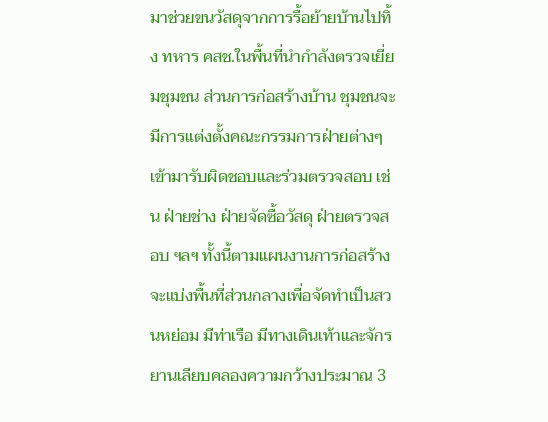มาช่วยขนวัสดุจากการรื้อย้ายบ้านไปทิ้ง ทหาร คสช.ในพื้นที่นำกำลังตรวจเยี่ยมชุมชน ส่วนการก่อสร้างบ้าน ชุมชนจะมีการแต่งตั้งคณะกรรมการฝ่ายต่างๆ เข้ามารับผิดชอบและร่วมตรวจสอบ เช่น ฝ่ายช่าง ฝ่ายจัดซื้อวัสดุ ฝ่ายตรวจสอบ ฯลฯ ทั้งนี้ตามแผนงานการก่อสร้างจะแบ่งพื้นที่ส่วนกลางเพื่อจัดทำเป็นสวนหย่อม มีท่าเรือ มีทางเดินเท้าและจักรยานเลียบคลองความกว้างประมาณ 3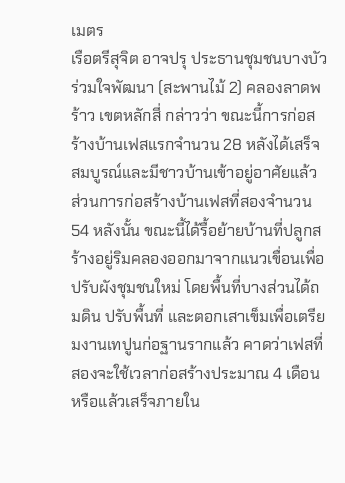เมตร
เรือตรีสุจิต อาจปรุ ประธานชุมชนบางบัวร่วมใจพัฒนา (สะพานไม้ 2) คลองลาดพร้าว เขตหลักสี่ กล่าวว่า ขณะนี้การก่อสร้างบ้านเฟสแรกจำนวน 28 หลังได้เสร็จสมบูรณ์และมีชาวบ้านเข้าอยู่อาศัยแล้ว ส่วนการก่อสร้างบ้านเฟสที่สองจำนวน 54 หลังนั้น ขณะนี้ได้รื้อย้ายบ้านที่ปลูกสร้างอยู่ริมคลองออกมาจากแนวเขื่อนเพื่อปรับผังชุมชนใหม่ โดยพื้นที่บางส่วนได้ถมดิน ปรับพื้นที่ และตอกเสาเข็มเพื่อเตรียมงานเทปูนก่อฐานรากแล้ว คาดว่าเฟสที่สองจะใช้เวลาก่อสร้างประมาณ 4 เดือน หรือแล้วเสร็จภายใน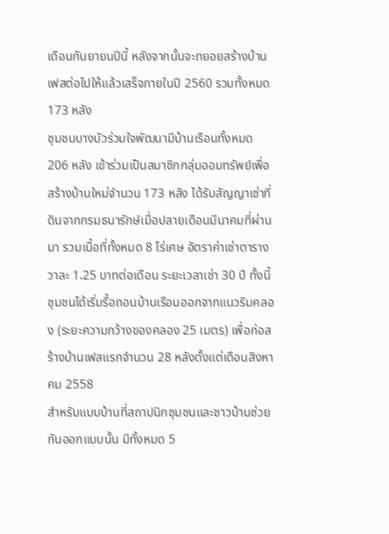เดือนกันยายนปีนี้ หลังจากนั้นจะทยอยสร้างบ้านเฟสต่อไปให้แล้วเสร็จภายในปี 2560 รวมทั้งหมด 173 หลัง
ชุมชนบางบัวร่วมใจพัฒนามีบ้านเรือนทั้งหมด 206 หลัง เข้าร่วมเป็นสมาชิกกลุ่มออมทรัพย์เพื่อสร้างบ้านใหม่จำนวน 173 หลัง ได้รับสัญญาเช่าที่ดินจากกรมธนารักษ์เมื่อปลายเดือนมีนาคมที่ผ่านมา รวมเนื้อที่ทั้งหมด 8 ไร่เศษ อัตราค่าเช่าตารางวาละ 1.25 บาทต่อเดือน ระยะเวลาเช่า 30 ปี ทั้งนี้ชุมชนได้เริ่มรื้อถอนบ้านเรือนออกจากแนวริมคลอง (ระยะความกว้างของคลอง 25 เมตร) เพื่อก่อสร้างบ้านเฟสแรกจำนวน 28 หลังตั้งแต่เดือนสิงหาคม 2558
สำหรับแบบบ้านที่สถาปนิกชุมชนและชาวบ้านช่วยกันออกแบบนั้น มีทั้งหมด 5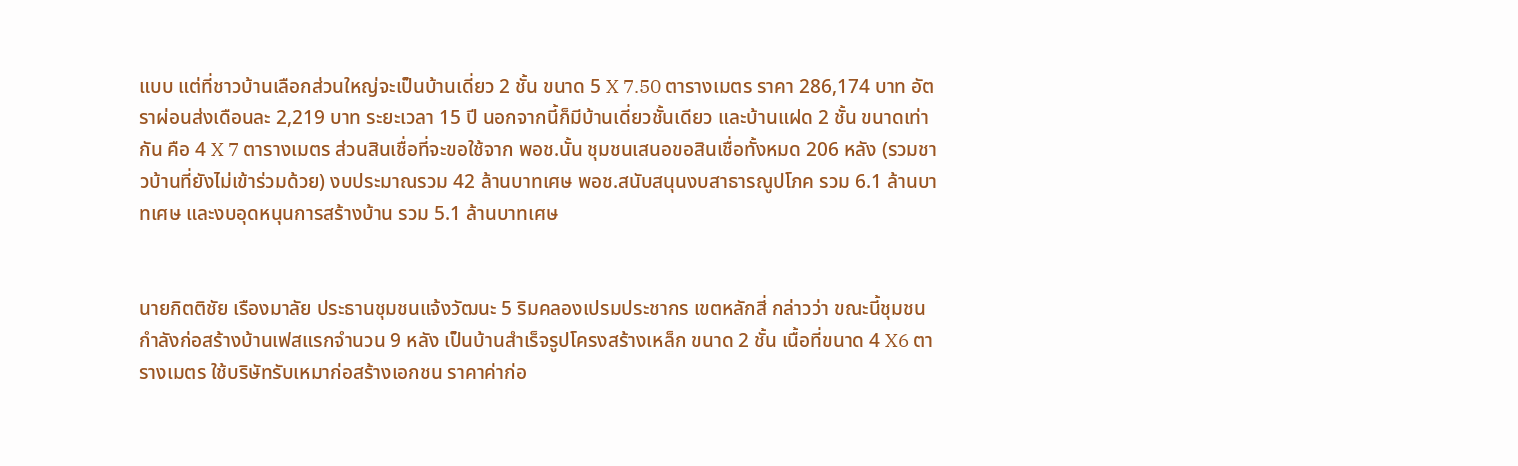แบบ แต่ที่ชาวบ้านเลือกส่วนใหญ่จะเป็นบ้านเดี่ยว 2 ชั้น ขนาด 5 X 7.50 ตารางเมตร ราคา 286,174 บาท อัตราผ่อนส่งเดือนละ 2,219 บาท ระยะเวลา 15 ปี นอกจากนี้ก็มีบ้านเดี่ยวชั้นเดียว และบ้านแฝด 2 ชั้น ขนาดเท่ากัน คือ 4 X 7 ตารางเมตร ส่วนสินเชื่อที่จะขอใช้จาก พอช.นั้น ชุมชนเสนอขอสินเชื่อทั้งหมด 206 หลัง (รวมชาวบ้านที่ยังไม่เข้าร่วมด้วย) งบประมาณรวม 42 ล้านบาทเศษ พอช.สนับสนุนงบสาธารณูปโภค รวม 6.1 ล้านบาทเศษ และงบอุดหนุนการสร้างบ้าน รวม 5.1 ล้านบาทเศษ


นายกิตติชัย เรืองมาลัย ประธานชุมชนแจ้งวัฒนะ 5 ริมคลองเปรมประชากร เขตหลักสี่ กล่าวว่า ขณะนี้ชุมชนกำลังก่อสร้างบ้านเฟสแรกจำนวน 9 หลัง เป็นบ้านสำเร็จรูปโครงสร้างเหล็ก ขนาด 2 ชั้น เนื้อที่ขนาด 4 X6 ตารางเมตร ใช้บริษัทรับเหมาก่อสร้างเอกชน ราคาค่าก่อ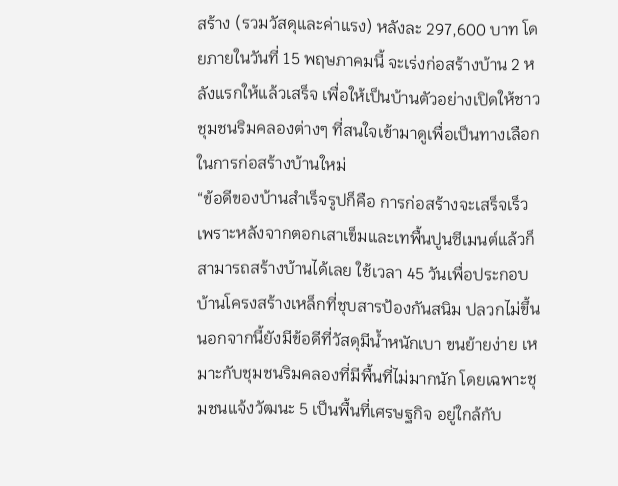สร้าง (รวมวัสดุและค่าแรง) หลังละ 297,600 บาท โดยภายในวันที่ 15 พฤษภาคมนี้ จะเร่งก่อสร้างบ้าน 2 หลังแรกให้แล้วเสร็จ เพื่อให้เป็นบ้านตัวอย่างเปิดให้ชาวชุมชนริมคลองต่างๆ ที่สนใจเข้ามาดูเพื่อเป็นทางเลือกในการก่อสร้างบ้านใหม่
“ข้อดีของบ้านสำเร็จรูปก็คือ การก่อสร้างจะเสร็จเร็ว เพราะหลังจากตอกเสาเข็มและเทพื้นปูนซีเมนต์แล้วก็สามารถสร้างบ้านได้เลย ใช้เวลา 45 วันเพื่อประกอบบ้านโครงสร้างเหล็กที่ชุบสารป้องกันสนิม ปลวกไม่ขึ้น นอกจากนี้ยังมีข้อดีที่วัสดุมีน้ำหนักเบา ขนย้ายง่าย เหมาะกับชุมชนริมคลองที่มีพื้นที่ไม่มากนัก โดยเฉพาะชุมชนแจ้งวัฒนะ 5 เป็นพื้นที่เศรษฐกิจ อยู่ใกล้กับ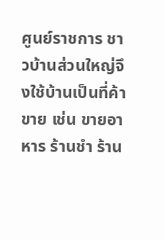ศูนย์ราชการ ชาวบ้านส่วนใหญ่จึงใช้บ้านเป็นที่ค้าขาย เช่น ขายอาหาร ร้านชำ ร้าน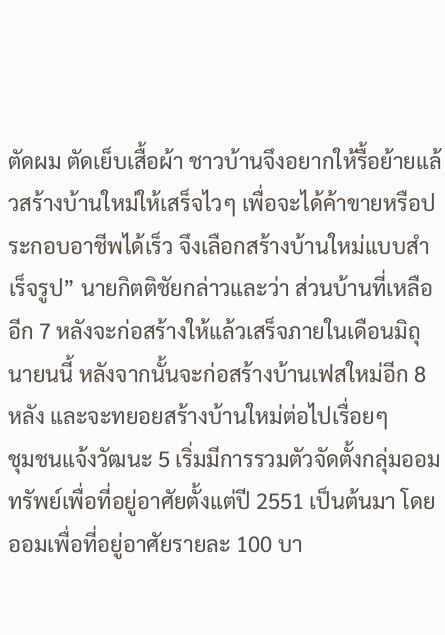ตัดผม ตัดเย็บเสื้อผ้า ชาวบ้านจึงอยากให้รื้อย้ายแล้วสร้างบ้านใหม่ให้เสร็จไวๆ เพื่อจะได้ค้าขายหรือประกอบอาชีพได้เร็ว จึงเลือกสร้างบ้านใหม่แบบสำเร็จรูป” นายกิตติชัยกล่าวและว่า ส่วนบ้านที่เหลืออีก 7 หลังจะก่อสร้างให้แล้วเสร็จภายในเดือนมิถุนายนนี้ หลังจากนั้นจะก่อสร้างบ้านเฟสใหม่อีก 8 หลัง และจะทยอยสร้างบ้านใหม่ต่อไปเรื่อยๆ
ชุมชนแจ้งวัฒนะ 5 เริ่มมีการรวมตัวจัดตั้งกลุ่มออมทรัพย์เพื่อที่อยู่อาศัยตั้งแต่ปี 2551 เป็นต้นมา โดยออมเพื่อที่อยู่อาศัยรายละ 100 บา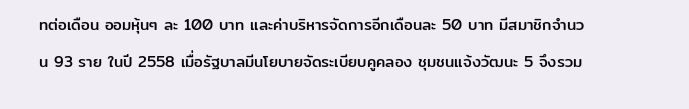ทต่อเดือน ออมหุ้นๆ ละ 100 บาท และค่าบริหารจัดการอีกเดือนละ 50 บาท มีสมาชิกจำนวน 93 ราย ในปี 2558 เมื่อรัฐบาลมีนโยบายจัดระเบียบคูคลอง ชุมชนแจ้งวัฒนะ 5 จึงรวม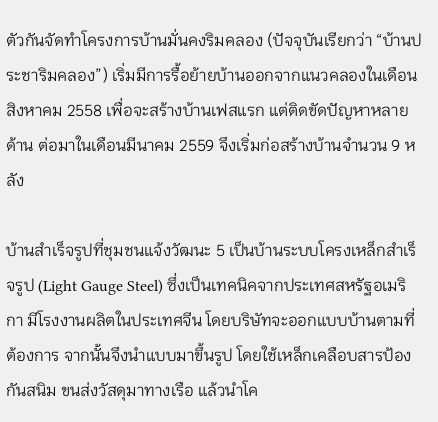ตัวกันจัดทำโครงการบ้านมั่นคงริมคลอง (ปัจจุบันเรียกว่า “บ้านประชาริมคลอง”) เริ่มมีการรื้อย้ายบ้านออกจากแนวคลองในเดือนสิงหาคม 2558 เพื่อจะสร้างบ้านเฟสแรก แต่ติดขัดปัญหาหลายด้าน ต่อมาในเดือนมีนาคม 2559 จึงเริ่มก่อสร้างบ้านจำนวน 9 หลัง

บ้านสำเร็จรูปที่ชุมชนแจ้งวัฒนะ 5 เป็นบ้านระบบโครงเหล็กสำเร็จรูป (Light Gauge Steel) ซึ่งเป็นเทคนิคจากประเทศสหรัฐอเมริกา มีโรงงานผลิตในประเทศจีน โดยบริษัทจะออกแบบบ้านตามที่ต้องการ จากนั้นจึงนำแบบมาขึ้นรูป โดยใช้เหล็กเคลือบสารป้องกันสนิม ขนส่งวัสดุมาทางเรือ แล้วนำโค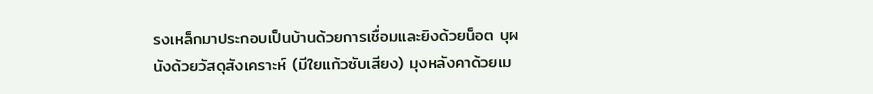รงเหล็กมาประกอบเป็นบ้านด้วยการเชื่อมและยิงด้วยน็อต บุผนังด้วยวัสดุสังเคราะห์ (มีใยแก้วซับเสียง) มุงหลังคาด้วยเม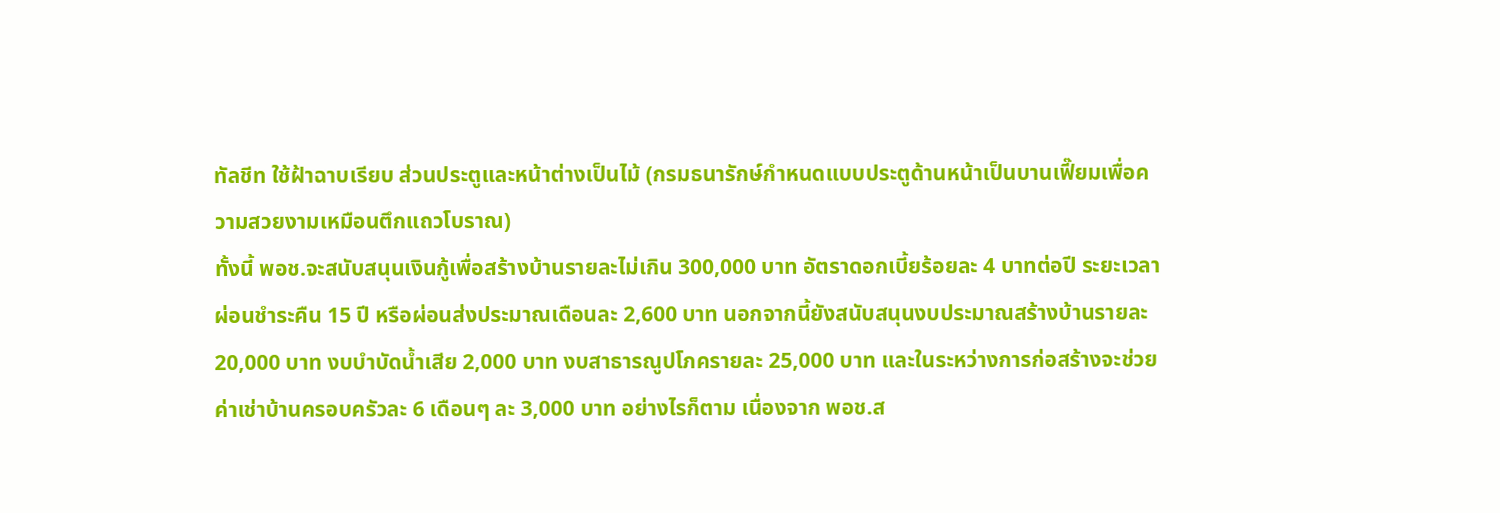ทัลชีท ใช้ฝ้าฉาบเรียบ ส่วนประตูและหน้าต่างเป็นไม้ (กรมธนารักษ์กำหนดแบบประตูด้านหน้าเป็นบานเฟี๊ยมเพื่อความสวยงามเหมือนตึกแถวโบราณ)
ทั้งนี้ พอช.จะสนับสนุนเงินกู้เพื่อสร้างบ้านรายละไม่เกิน 300,000 บาท อัตราดอกเบี้ยร้อยละ 4 บาทต่อปี ระยะเวลาผ่อนชำระคืน 15 ปี หรือผ่อนส่งประมาณเดือนละ 2,600 บาท นอกจากนี้ยังสนับสนุนงบประมาณสร้างบ้านรายละ 20,000 บาท งบบำบัดน้ำเสีย 2,000 บาท งบสาธารณูปโภครายละ 25,000 บาท และในระหว่างการก่อสร้างจะช่วยค่าเช่าบ้านครอบครัวละ 6 เดือนๆ ละ 3,000 บาท อย่างไรก็ตาม เนื่องจาก พอช.ส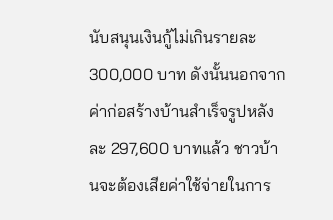นับสนุนเงินกู้ไม่เกินรายละ 300,000 บาท ดังนั้นนอกจากค่าก่อสร้างบ้านสำเร็จรูปหลังละ 297,600 บาทแล้ว ชาวบ้านจะต้องเสียค่าใช้จ่ายในการ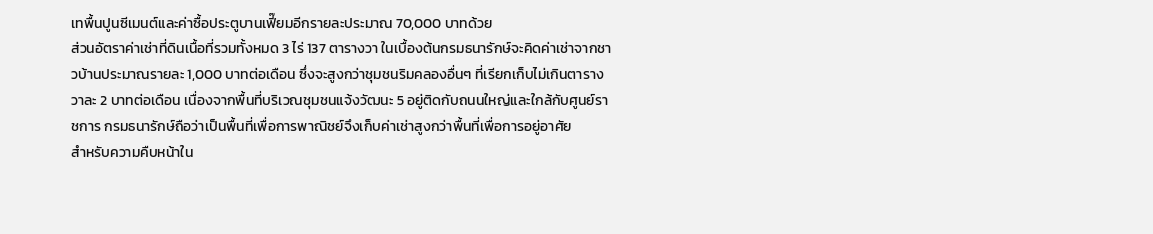เทพื้นปูนซีเมนต์และค่าซื้อประตูบานเฟี๊ยมอีกรายละประมาณ 70,000 บาทด้วย
ส่วนอัตราค่าเช่าที่ดินเนื้อที่รวมทั้งหมด 3 ไร่ 137 ตารางวา ในเบื้องต้นกรมธนารักษ์จะคิดค่าเช่าจากชาวบ้านประมาณรายละ 1,000 บาทต่อเดือน ซึ่งจะสูงกว่าชุมชนริมคลองอื่นๆ ที่เรียกเก็บไม่เกินตารางวาละ 2 บาทต่อเดือน เนื่องจากพื้นที่บริเวณชุมชนแจ้งวัฒนะ 5 อยู่ติดกับถนนใหญ่และใกล้กับศูนย์ราชการ กรมธนารักษ์ถือว่าเป็นพื้นที่เพื่อการพาณิชย์จึงเก็บค่าเช่าสูงกว่าพื้นที่เพื่อการอยู่อาศัย
สำหรับความคืบหน้าใน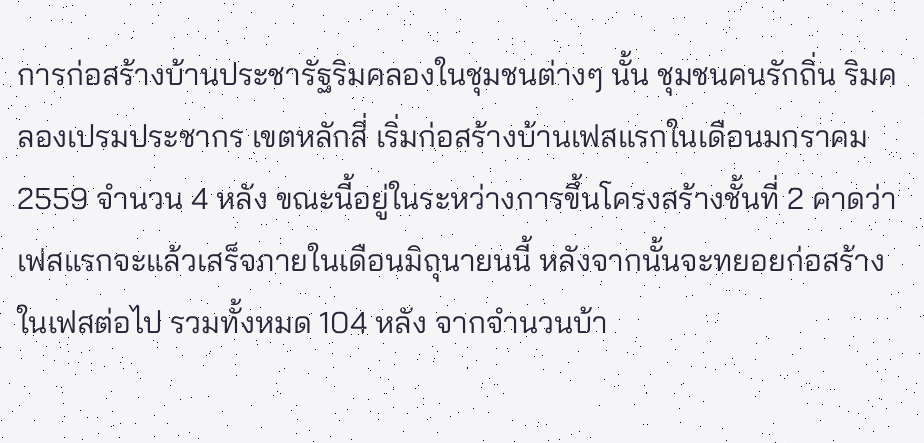การก่อสร้างบ้านประชารัฐริมคลองในชุมชนต่างๆ นั้น ชุมชนคนรักถิ่น ริมคลองเปรมประชากร เขตหลักสี่ เริ่มก่อสร้างบ้านเฟสแรกในเดือนมกราคม 2559 จำนวน 4 หลัง ขณะนี้อยู่ในระหว่างการขึ้นโครงสร้างชั้นที่ 2 คาดว่าเฟสแรกจะแล้วเสร็จภายในเดือนมิถุนายนนี้ หลังจากนั้นจะทยอยก่อสร้างในเฟสต่อไป รวมทั้งหมด 104 หลัง จากจำนวนบ้า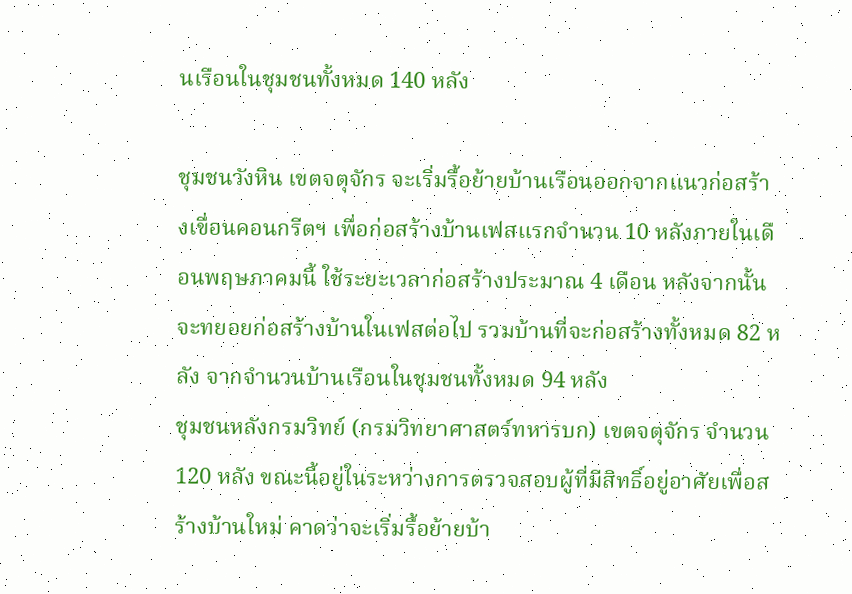นเรือนในชุมชนทั้งหมด 140 หลัง

ชุมชนวังหิน เขตจตุจักร จะเริ่มรื้อย้ายบ้านเรือนออกจากแนวก่อสร้างเขื่อนคอนกรีตฯ เพื่อก่อสร้างบ้านเฟสแรกจำนวน 10 หลังภายในเดือนพฤษภาคมนี้ ใช้ระยะเวลาก่อสร้างประมาณ 4 เดือน หลังจากนั้นจะทยอยก่อสร้างบ้านในเฟสต่อไป รวมบ้านที่จะก่อสร้างทั้งหมด 82 หลัง จากจำนวนบ้านเรือนในชุมชนทั้งหมด 94 หลัง
ชุมชนหลังกรมวิทย์ (กรมวิทยาศาสตร์ทหารบก) เขตจตุจักร จำนวน 120 หลัง ขณะนี้อยู่ในระหว่างการตรวจสอบผู้ที่มีสิทธิ์อยู่อาศัยเพื่อสร้างบ้านใหม่ คาดว่าจะเริ่มรื้อย้ายบ้า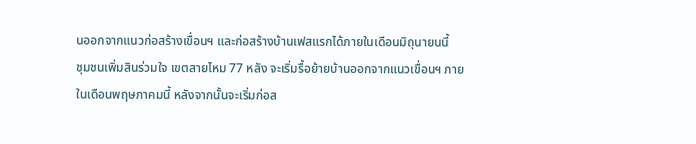นออกจากแนวก่อสร้างเขื่อนฯ และก่อสร้างบ้านเฟสแรกได้ภายในเดือนมิถุนายนนี้
ชุมชนเพิ่มสินร่วมใจ เขตสายไหม 77 หลัง จะเริ่มรื้อย้ายบ้านออกจากแนวเขื่อนฯ ภายในเดือนพฤษภาคมนี้ หลังจากนั้นจะเริ่มก่อส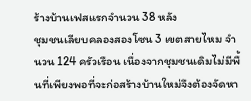ร้างบ้านเฟสแรกจำนวน 38 หลัง
ชุมชนเลียบคลองสองโซน 3 เขตสายไหม จำนวน 124 ครัวเรือน เนื่องจากชุมชนเดิมไม่มีพื้นที่เพียงพอที่จะก่อสร้างบ้านใหม่จึงต้องจัดหา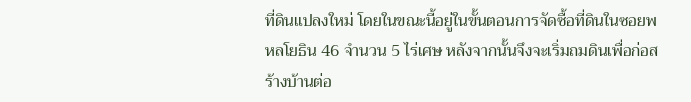ที่ดินแปลงใหม่ โดยในขณะนี้อยู่ในขั้นตอนการจัดซื้อที่ดินในซอยพหลโยธิน 46 จำนวน 5 ไร่เศษ หลังจากนั้นจึงจะเริ่มถมดินเพื่อก่อสร้างบ้านต่อ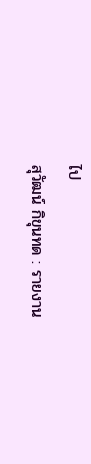ไป
สุวัฒน์ กิขุนทด : รายงาน